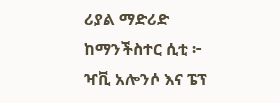ሪያል ማድሪድ ከማንችስተር ሲቲ ፦ ዣቪ አሎንሶ እና ፔፕ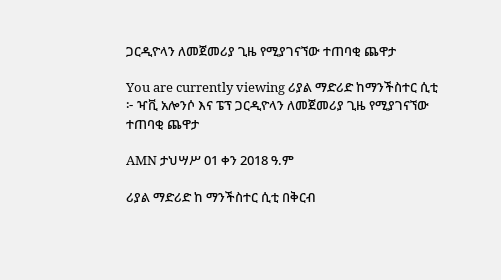ጋርዲዮላን ለመጀመሪያ ጊዜ የሚያገናኘው ተጠባቂ ጨዋታ

You are currently viewing ሪያል ማድሪድ ከማንችስተር ሲቲ ፦ ዣቪ አሎንሶ እና ፔፕ ጋርዲዮላን ለመጀመሪያ ጊዜ የሚያገናኘው ተጠባቂ ጨዋታ

AMN ታህሣሥ 01 ቀን 2018 ዓ.ም

ሪያል ማድሪድ ከ ማንችስተር ሲቲ በቅርብ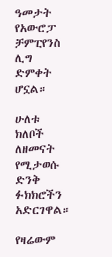ዓመታት የአውሮፓ ቻምፒየንስ ሊግ ድምቀት ሆኗል።

ሁለቱ ክለቦች ለዘመናት የሚታወሱ ድንቅ ፉክክሮችን አድርገዋል።

የዛሬውም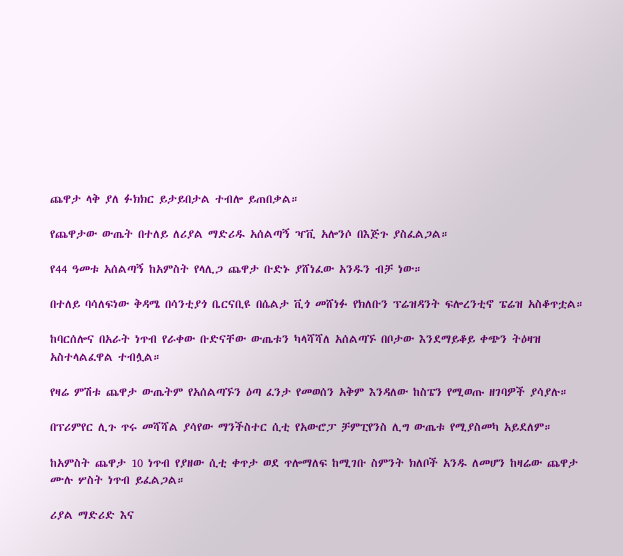ጨዋታ ላቅ ያለ ፉክክር ይታይበታል ተብሎ ይጠበቃል።

የጨዋታው ውጤት በተለይ ለሪያል ማድሪዱ አሰልጣኝ ዣቪ አሎንሶ በእጅጉ ያስፈልጋል።

የ44 ዓመቱ አሰልጣኝ ከአምስት የላሊጋ ጨዋታ ቡድኑ ያሸነፈው አንዱን ብቻ ነው።

በተለይ ባሳለፍነው ቅዳሜ በሳንቲያጎ ቤርናቢዩ በሴልታ ቪጎ መሸነፉ የክለቡን ፕሬዝዳንት ፍሎረንቲኖ ፔሬዝ አስቆጥቷል።

ከባርሰሎና በአራት ነጥብ የራቀው ቡድናቸው ውጤቱን ካላሻሻለ አሰልጣኙ በቦታው እንደማይቆይ ቀጭን ትዕዛዝ አስተላልፈዋል ተብሏል።

የዛሬ ምሽቱ ጨዋታ ውጤትም የአሰልጣኙን ዕጣ ፈንታ የመወሰን አቅም እንዳለው ከስፔን የሚወጡ ዘገባዎች ያሳያሉ።

በፕሪምየር ሊጉ ጥሩ መሻሻል ያሳየው ማንችስተር ሲቲ የአውሮፓ ቻምፒየንስ ሊግ ውጤቱ የሚያስመካ አይደለም።

ከአምስት ጨዋታ 10 ነጥብ የያዘው ሲቲ ቀጥታ ወደ ጥሎማለፍ ከሚገቡ ስምንት ክለቦች አንዱ ለመሆን ከዛሬው ጨዋታ ሙሉ ሦስት ነጥብ ይፈልጋል።

ሪያል ማድሪድ እና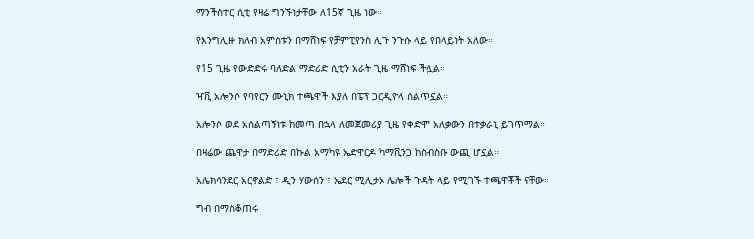ማንችስተር ሲቲ የዛሬ ግንኙነታቸው ለ15ኛ ጊዜ ነው።

የእንግሊዙ ክለብ አምስቱን በማሸነፍ የቻምፒየንስ ሊጉ ንጉሱ ላይ የበላይነት አለው።

የ15 ጊዜ የውድድሩ ባለድል ማድሪድ ሲቲን አራት ጊዜ ማሸነፍ ችሏል።

ዣቪ አሎንሶ የባየርን ሙኒክ ተጫዋች እያለ በፔፕ ጋርዲዮላ ሰልጥኗል።

አሎንሶ ወደ አሰልጣኝነቱ ከመጣ በኋላ ለመጀመሪያ ጊዜ የቀድሞ አለቃውን በተቃራኒ ይገጥማል።

በዛሬው ጨዋታ በማድሪድ በኩል አማካዩ ኤድዋርዶ ካማቪንጋ ከስብስቡ ውጪ ሆኗል።

አሌክሳንደር አርኖልድ ፣ ዲን ሃውሰን ፣ ኤደር ሚሊታኦ ሌሎች ጉዳት ላይ የሚገኙ ተጫዋቾች ናቸው።

ግብ በማስቆጠሩ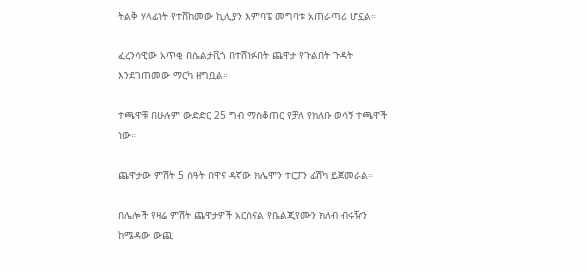ትልቅ ሃላፊነት የተሸከመው ኪሊያን እምባፔ መግባቱ አጠራጣሪ ሆኗል።

ፈረንሳዊው አጥቂ በሴልታቪጎ በተሸነፉበት ጨዋታ የጉልበት ጉዳት እንደገጠመው ማርካ ዘግቧል።

ተጫዋቹ በሁሉም ውድድር 25 ግብ ማስቆጠር የቻለ የክለቡ ወሳኝ ተጫዋች ነው።

ጨዋታው ምሽት 5 ሰዓት በዋና ዳኛው ክሌሞን ተርፓን ፊሽካ ይጀመራል።

በሌሎች የዛሬ ምሽት ጨዋታዎች አርሰናል የቤልጂየሙን ክለብ ብሩዥን ከሜዳው ውጪ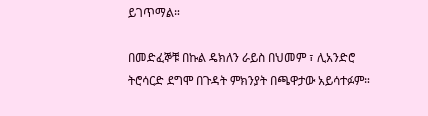ይገጥማል።

በመድፈኞቹ በኩል ዴክለን ራይስ በህመም ፣ ሊአንድሮ ትሮሳርድ ደግሞ በጉዳት ምክንያት በጫዋታው አይሳተፉም።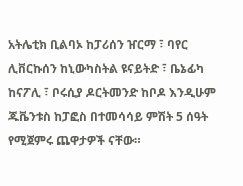አትሌቲክ ቢልባኦ ከፓሪሰን ዠርማ ፣ ባየር ሊቨርኩሰን ከኒውካስትል ዩናይትድ ፣ ቤኔፊካ ከናፖሊ ፣ ቦሩሲያ ዶርትመንድ ከቦዶ እንዲሁም ጁቬንቱስ ከፓፎስ በተመሳሳይ ምሽት 5 ሰዓት የሚጀምሩ ጨዋታዎች ናቸው።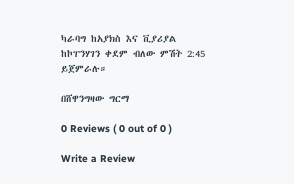ካራባግ ከአያክስ እና ቪያሪያል ከኮፐንሃገን ቀደም ብለው ምሽት 2:45 ይጀምራሉ።

በሸዋንግዛው ግርማ

0 Reviews ( 0 out of 0 )

Write a Review